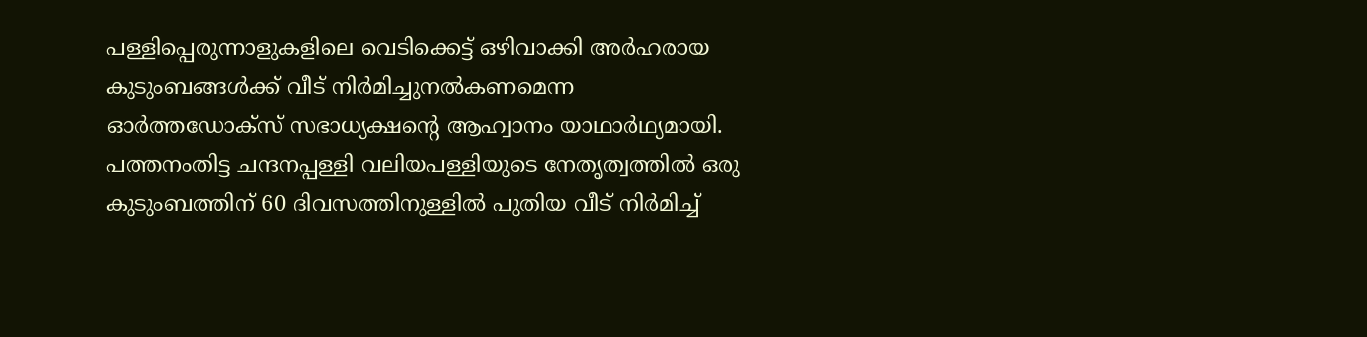പള്ളിപ്പെരുന്നാളുകളിലെ വെടിക്കെട്ട് ഒഴിവാക്കി അർഹരായ കുടുംബങ്ങൾക്ക് വീട് നിർമിച്ചുനൽകണമെന്ന ഓർത്തഡോക്സ് സഭാധ്യക്ഷന്റെ ആഹ്വാനം യാഥാർഥ്യമായി. പത്തനംതിട്ട ചന്ദനപ്പള്ളി വലിയപള്ളിയുടെ നേതൃത്വത്തിൽ ഒരു കുടുംബത്തിന് 60 ദിവസത്തിനുള്ളിൽ പുതിയ വീട് നിർമിച്ച്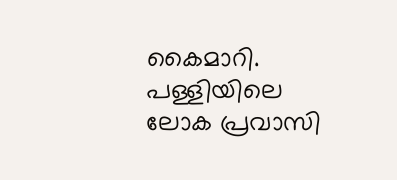കൈമാറി.
പള്ളിയിലെ ലോക പ്രവാസി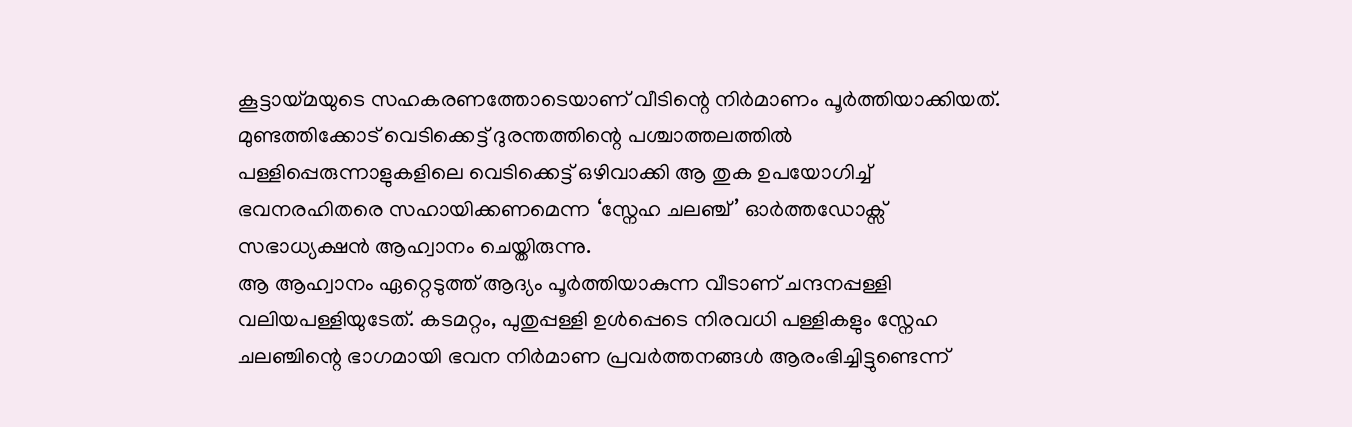കൂട്ടായ്മയുടെ സഹകരണത്തോടെയാണ് വീടിന്റെ നിർമാണം പൂർത്തിയാക്കിയത്.
മുണ്ടത്തിക്കോട് വെടിക്കെട്ട് ദുരന്തത്തിന്റെ പശ്ചാത്തലത്തിൽ പള്ളിപ്പെരുന്നാളുകളിലെ വെടിക്കെട്ട് ഒഴിവാക്കി ആ തുക ഉപയോഗിച്ച് ഭവനരഹിതരെ സഹായിക്കണമെന്ന ‘സ്നേഹ ചലഞ്ച്’ ഓർത്തഡോക്സ് സഭാധ്യക്ഷൻ ആഹ്വാനം ചെയ്തിരുന്നു.
ആ ആഹ്വാനം ഏറ്റെടുത്ത് ആദ്യം പൂർത്തിയാകുന്ന വീടാണ് ചന്ദനപ്പള്ളി വലിയപള്ളിയുടേത്. കടമറ്റം, പുതുപ്പള്ളി ഉൾപ്പെടെ നിരവധി പള്ളികളും സ്നേഹ ചലഞ്ചിന്റെ ഭാഗമായി ഭവന നിർമാണ പ്രവർത്തനങ്ങൾ ആരംഭിച്ചിട്ടുണ്ടെന്ന്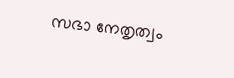സഭാ നേതൃത്വം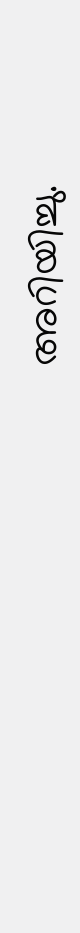അറിയിച്ചു.